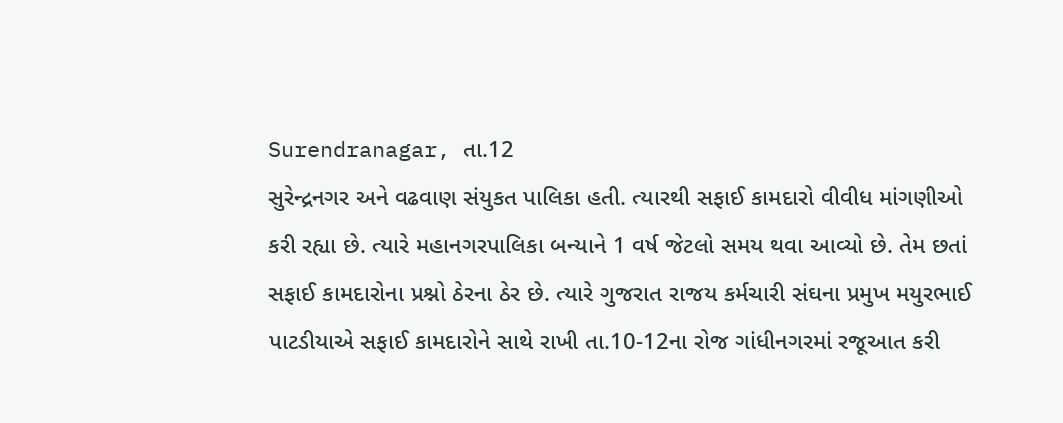Surendranagar, તા.12
સુરેન્દ્રનગર અને વઢવાણ સંયુકત પાલિકા હતી. ત્યારથી સફાઈ કામદારો વીવીધ માંગણીઓ કરી રહ્યા છે. ત્યારે મહાનગરપાલિકા બન્યાને 1 વર્ષ જેટલો સમય થવા આવ્યો છે. તેમ છતાં સફાઈ કામદારોના પ્રશ્નો ઠેરના ઠેર છે. ત્યારે ગુજરાત રાજય કર્મચારી સંઘના પ્રમુખ મયુરભાઈ પાટડીયાએ સફાઈ કામદારોને સાથે રાખી તા.10-12ના રોજ ગાંધીનગરમાં રજૂઆત કરી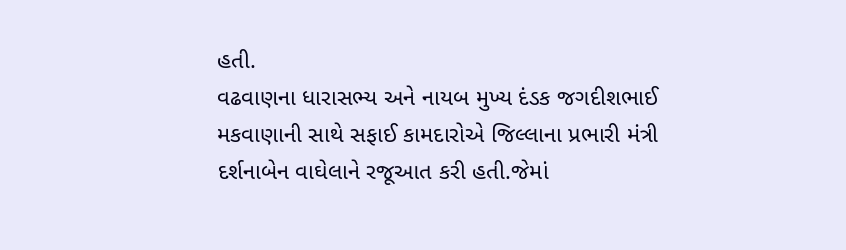હતી.
વઢવાણના ધારાસભ્ય અને નાયબ મુખ્ય દંડક જગદીશભાઈ મકવાણાની સાથે સફાઈ કામદારોએ જિલ્લાના પ્રભારી મંત્રી દર્શનાબેન વાઘેલાને રજૂઆત કરી હતી.જેમાં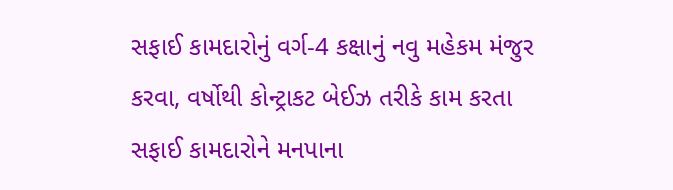સફાઈ કામદારોનું વર્ગ-4 કક્ષાનું નવુ મહેકમ મંજુર કરવા, વર્ષોથી કોન્ટ્રાકટ બેઈઝ તરીકે કામ કરતા સફાઈ કામદારોને મનપાના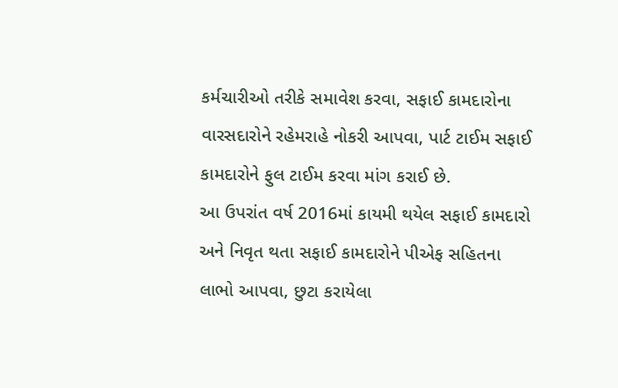કર્મચારીઓ તરીકે સમાવેશ કરવા, સફાઈ કામદારોના વારસદારોને રહેમરાહે નોકરી આપવા, પાર્ટ ટાઈમ સફાઈ કામદારોને ફુલ ટાઈમ કરવા માંગ કરાઈ છે.
આ ઉપરાંત વર્ષ 2016માં કાયમી થયેલ સફાઈ કામદારો અને નિવૃત થતા સફાઈ કામદારોને પીએફ સહિતના લાભો આપવા, છુટા કરાયેલા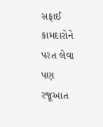સફાઈ કામદારોને પરત લેવા પણ રજૂઆત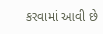કરવામાં આવી છે